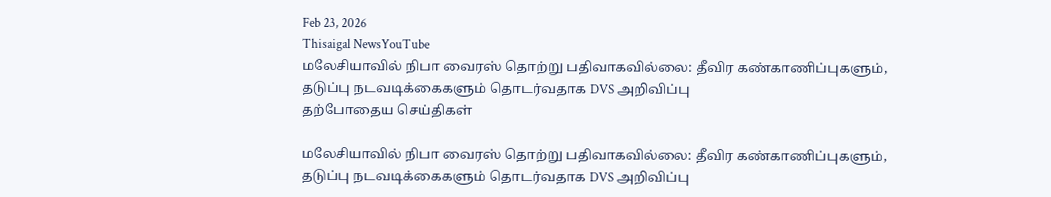Feb 23, 2026
Thisaigal NewsYouTube
மலேசியாவில் நிபா வைரஸ் தொற்று பதிவாகவில்லை: தீவிர கண்காணிப்புகளும், தடுப்பு நடவடிக்கைகளும் தொடர்வதாக DVS அறிவிப்பு
தற்போதைய செய்திகள்

மலேசியாவில் நிபா வைரஸ் தொற்று பதிவாகவில்லை: தீவிர கண்காணிப்புகளும், தடுப்பு நடவடிக்கைகளும் தொடர்வதாக DVS அறிவிப்பு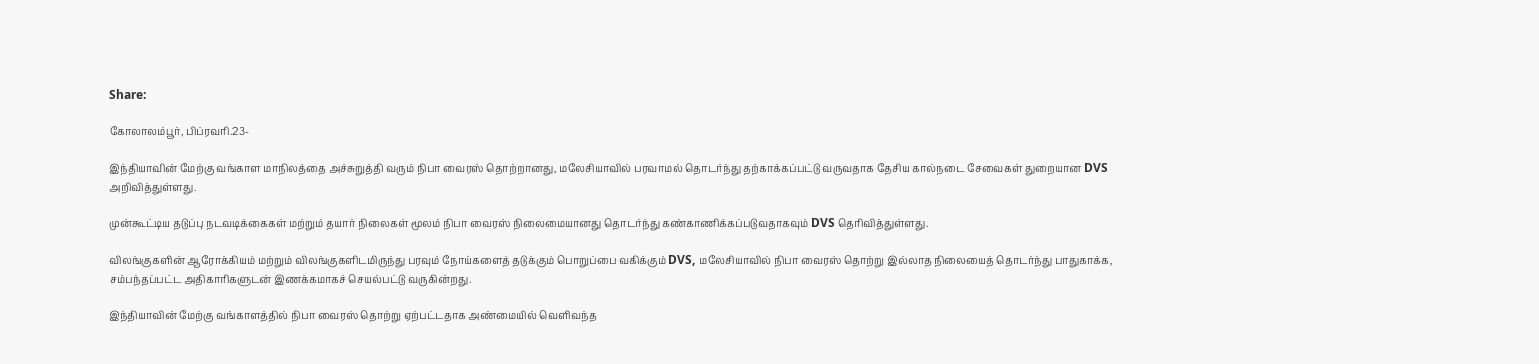Share:

கோலாலம்பூர், பிப்ரவரி.23-

இந்தியாவின் மேற்கு வங்காள மாநிலத்தை அச்சுறுத்தி வரும் நிபா வைரஸ் தொற்றானது, மலேசியாவில் பரவாமல் தொடர்ந்து தற்காக்கப்பட்டு வருவதாக தேசிய கால்நடை சேவைகள் துறையான DVS அறிவித்துள்ளது.

முன்கூட்டிய தடுப்பு நடவடிக்கைகள் மற்றும் தயார் நிலைகள் மூலம் நிபா வைரஸ் நிலைமையானது தொடர்ந்து கண்காணிக்கப்படுவதாகவும் DVS தெரிவித்துள்ளது.

விலங்குகளின் ஆரோக்கியம் மற்றும் விலங்குகளிடமிருந்து பரவும் நோய்களைத் தடுக்கும் பொறுப்பை வகிக்கும் DVS, மலேசியாவில் நிபா வைரஸ் தொற்று இல்லாத நிலையைத் தொடர்ந்து பாதுகாக்க, சம்பந்தப்பட்ட அதிகாரிகளுடன் இணக்கமாகச் செயல்பட்டு வருகின்றது.

இந்தியாவின் மேற்கு வங்காளத்தில் நிபா வைரஸ் தொற்று ஏற்பட்டதாக அண்மையில் வெளிவந்த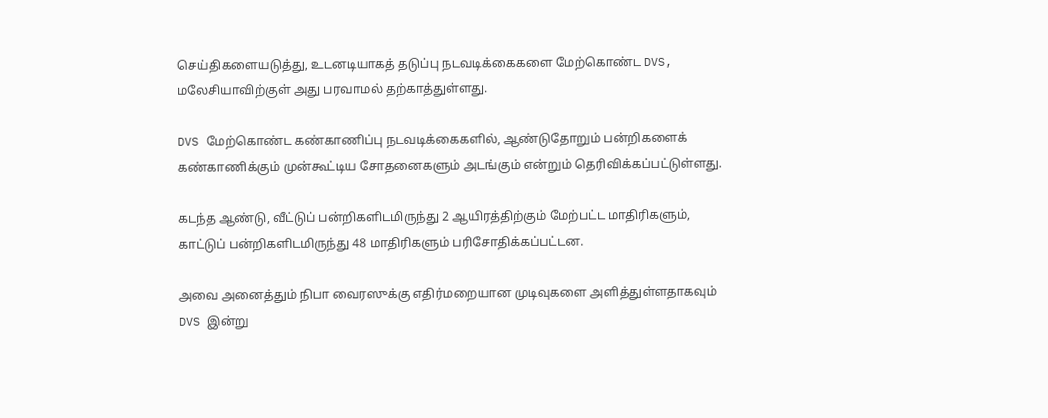செய்திகளையடுத்து, உடனடியாகத் தடுப்பு நடவடிக்கைகளை மேற்கொண்ட DVS, மலேசியாவிற்குள் அது பரவாமல் தற்காத்துள்ளது.

DVS மேற்கொண்ட கண்காணிப்பு நடவடிக்கைகளில், ஆண்டுதோறும் பன்றிகளைக் கண்காணிக்கும் முன்கூட்டிய சோதனைகளும் அடங்கும் என்றும் தெரிவிக்கப்பட்டுள்ளது.

கடந்த ஆண்டு, வீட்டுப் பன்றிகளிடமிருந்து 2 ஆயிரத்திற்கும் மேற்பட்ட மாதிரிகளும், காட்டுப் பன்றிகளிடமிருந்து 48 மாதிரிகளும் பரிசோதிக்கப்பட்டன.

அவை அனைத்தும் நிபா வைரஸுக்கு எதிர்மறையான முடிவுகளை அளித்துள்ளதாகவும் DVS இன்று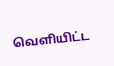வெளியிட்ட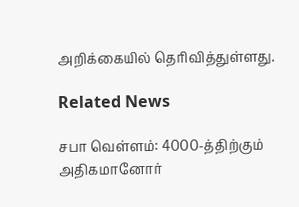அறிக்கையில் தெரிவித்துள்ளது.

Related News

சபா வெள்ளம்: 4000-த்திற்கும் அதிகமானோர்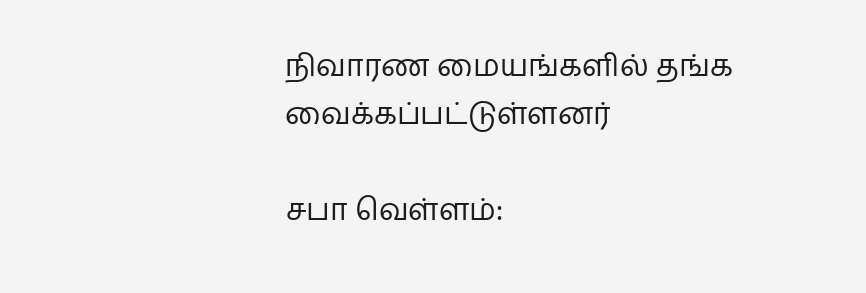நிவாரண மையங்களில் தங்க வைக்கப்பட்டுள்ளனர்

சபா வெள்ளம்: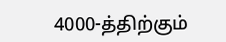4000-த்திற்கும்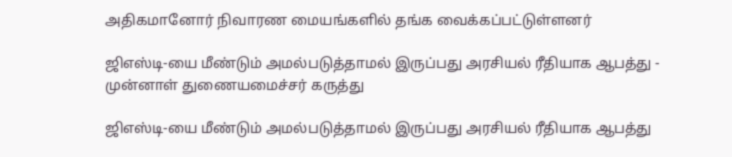அதிகமானோர் நிவாரண மையங்களில் தங்க வைக்கப்பட்டுள்ளனர்

ஜிஎஸ்டி-யை மீண்டும் அமல்படுத்தாமல் இருப்பது அரசியல் ரீதியாக ஆபத்து - முன்னாள் துணையமைச்சர் கருத்து

ஜிஎஸ்டி-யை மீண்டும் அமல்படுத்தாமல் இருப்பது அரசியல் ரீதியாக ஆபத்து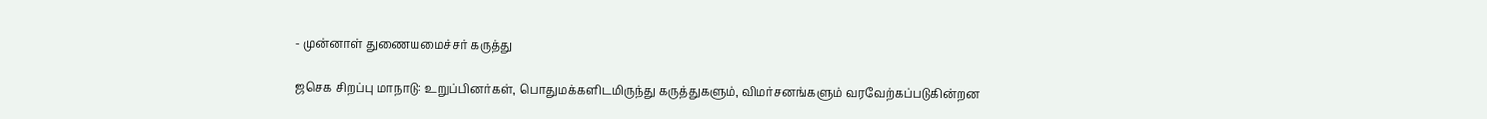- முன்னாள் துணையமைச்சர் கருத்து

ஜசெக சிறப்பு மாநாடு: உறுப்பினர்கள், பொதுமக்களிடமிருந்து கருத்துகளும், விமர்சனங்களும் வரவேற்கப்படுகின்றன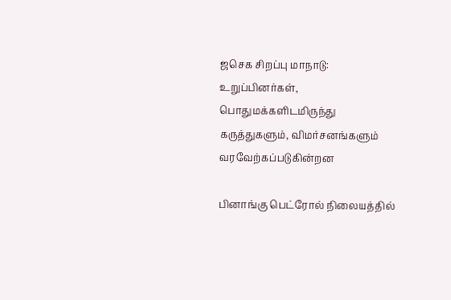ஜசெக சிறப்பு மாநாடு: உறுப்பினர்கள், பொதுமக்களிடமிருந்து கருத்துகளும், விமர்சனங்களும் வரவேற்கப்படுகின்றன

பினாங்கு பெட்ரோல் நிலையத்தில்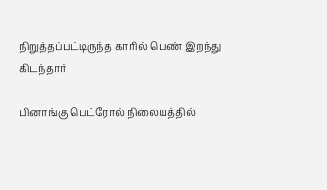நிறுத்தப்பட்டிருந்த காரில் பெண் இறந்து கிடந்தார்

பினாங்கு பெட்ரோல் நிலையத்தில்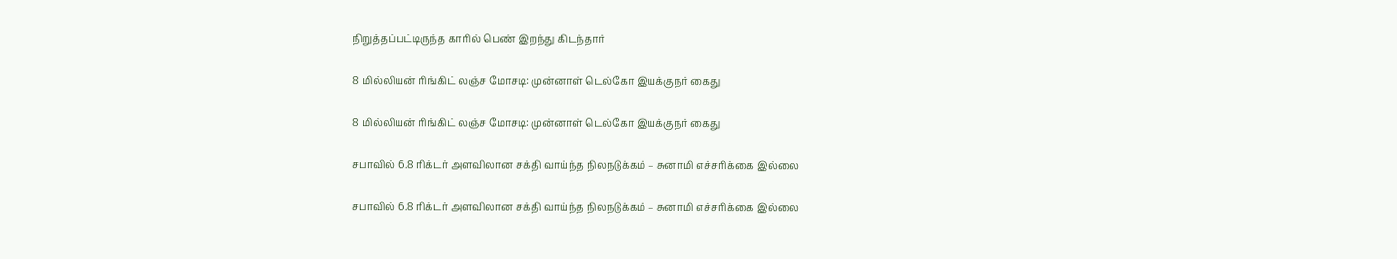நிறுத்தப்பட்டிருந்த காரில் பெண் இறந்து கிடந்தார்

8 மில்லியன் ரிங்கிட் லஞ்ச மோசடி: முன்னாள் டெல்கோ இயக்குநர் கைது

8 மில்லியன் ரிங்கிட் லஞ்ச மோசடி: முன்னாள் டெல்கோ இயக்குநர் கைது

சபாவில் 6.8 ரிக்டர் அளவிலான சக்தி வாய்ந்த நிலநடுக்கம் – சுனாமி எச்சரிக்கை இல்லை

சபாவில் 6.8 ரிக்டர் அளவிலான சக்தி வாய்ந்த நிலநடுக்கம் – சுனாமி எச்சரிக்கை இல்லை